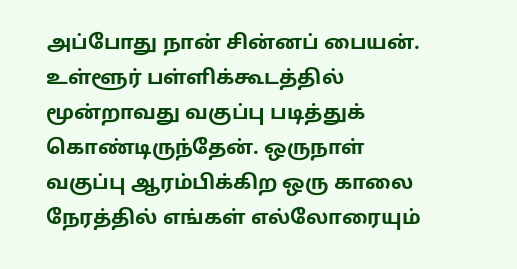அப்போது நான் சின்னப் பையன். உள்ளூர் பள்ளிக்கூடத்தில் மூன்றாவது வகுப்பு படித்துக் கொண்டிருந்தேன். ஒருநாள் வகுப்பு ஆரம்பிக்கிற ஒரு காலை நேரத்தில் எங்கள் எல்லோரையும்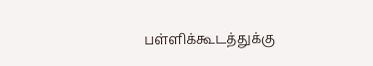பள்ளிக்கூடத்துக்கு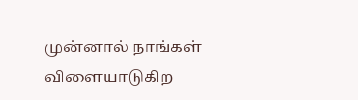முன்னால் நாங்கள் விளையாடுகிற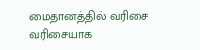மைதானத்தில் வரிசை வரிசையாக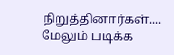நிறுத்தினார்கள்....
மேலும் படிக்க